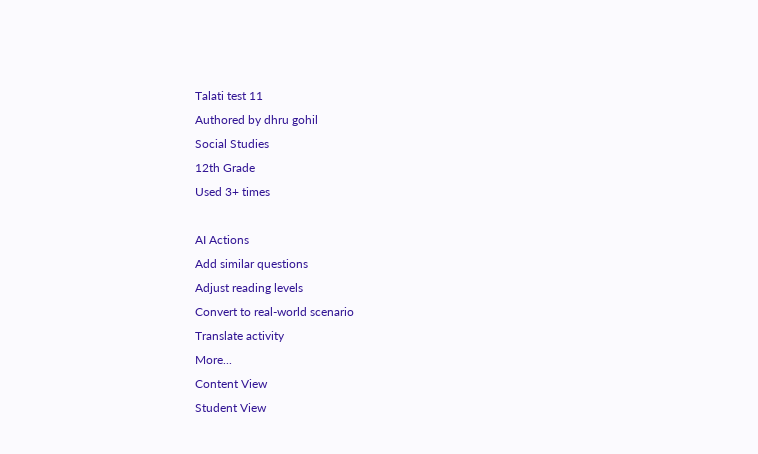Talati test 11
Authored by dhru gohil
Social Studies
12th Grade
Used 3+ times

AI Actions
Add similar questions
Adjust reading levels
Convert to real-world scenario
Translate activity
More...
Content View
Student View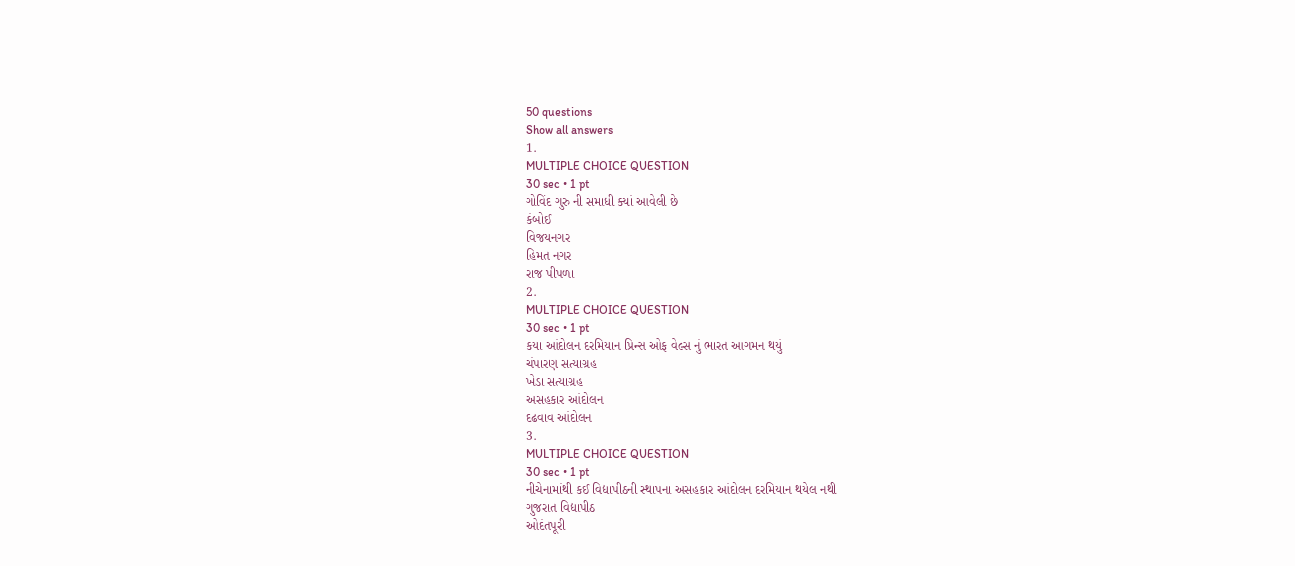50 questions
Show all answers
1.
MULTIPLE CHOICE QUESTION
30 sec • 1 pt
ગોવિંદ ગુરુ ની સમાધી ક્યાં આવેલી છે
કંબોઈ
વિજયનગર
હિમત નગર
રાજ પીપળા
2.
MULTIPLE CHOICE QUESTION
30 sec • 1 pt
કયા આંદોલન દરમિયાન પ્રિન્સ ઓફ વેલ્સ નું ભારત આગમન થયું
ચંપારણ સત્યાગ્રહ
ખેડા સત્યાગ્રહ
અસહકાર આંદોલન
દઢવાવ આંદોલન
3.
MULTIPLE CHOICE QUESTION
30 sec • 1 pt
નીચેનામાંથી કઈ વિદ્યાપીઠની સ્થાપના અસહકાર આંદોલન દરમિયાન થયેલ નથી
ગુજરાત વિદ્યાપીઠ
ઓદંતપૂરી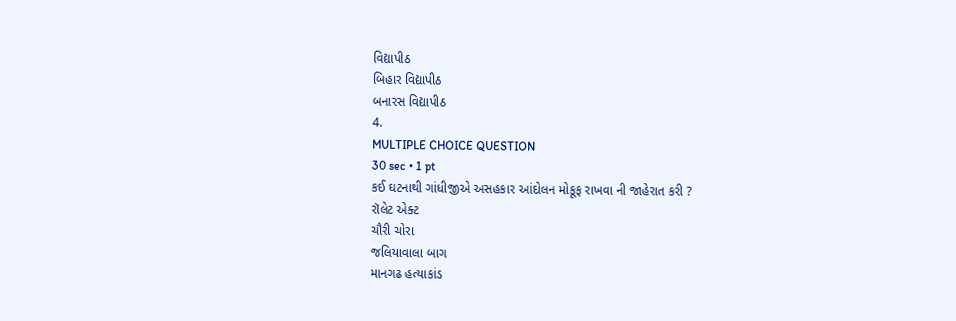વિદ્યાપીઠ
બિહાર વિદ્યાપીઠ
બનારસ વિદ્યાપીઠ
4.
MULTIPLE CHOICE QUESTION
30 sec • 1 pt
કઈ ઘટનાથી ગાંધીજીએ અસહકાર આંદોલન મોકૂફ રાખવા ની જાહેરાત કરી ?
રૉલેટ એક્ટ
ચૌરી ચોરા
જલિયાવાલા બાગ
માનગઢ હત્યાકાંડ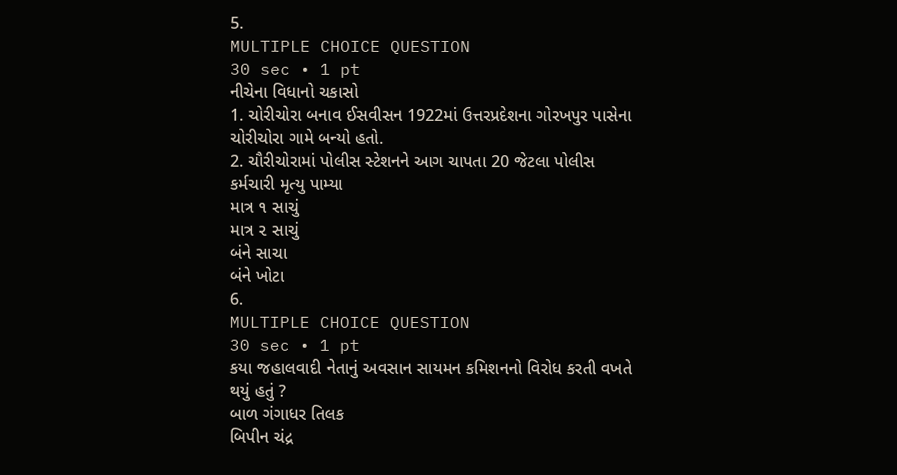5.
MULTIPLE CHOICE QUESTION
30 sec • 1 pt
નીચેના વિધાનો ચકાસો
1. ચોરીચોરા બનાવ ઈસવીસન 1922માં ઉત્તરપ્રદેશના ગોરખપુર પાસેના ચોરીચોરા ગામે બન્યો હતો.
2. ચૌરીચોરામાં પોલીસ સ્ટેશનને આગ ચાપતા 20 જેટલા પોલીસ કર્મચારી મૃત્યુ પામ્યા
માત્ર ૧ સાચું
માત્ર ૨ સાચું
બંને સાચા
બંને ખોટા
6.
MULTIPLE CHOICE QUESTION
30 sec • 1 pt
કયા જહાલવાદી નેતાનું અવસાન સાયમન કમિશનનો વિરોધ કરતી વખતે થયું હતું ?
બાળ ગંગાધર તિલક
બિપીન ચંદ્ર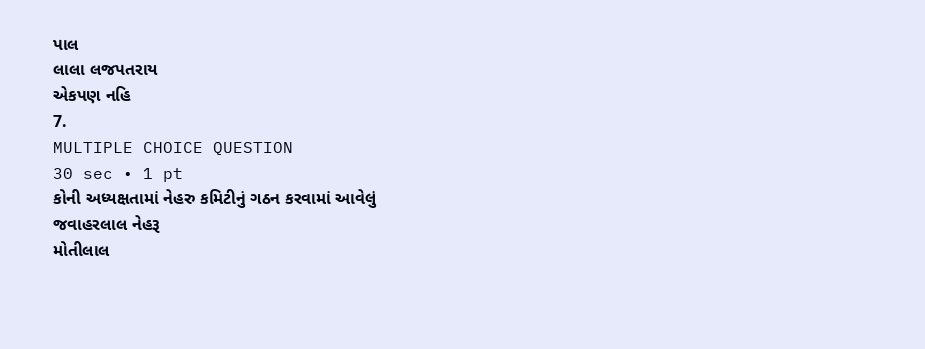પાલ
લાલા લજપતરાય
એકપણ નહિ
7.
MULTIPLE CHOICE QUESTION
30 sec • 1 pt
કોની અધ્યક્ષતામાં નેહરુ કમિટીનું ગઠન કરવામાં આવેલું
જવાહરલાલ નેહરૂ
મોતીલાલ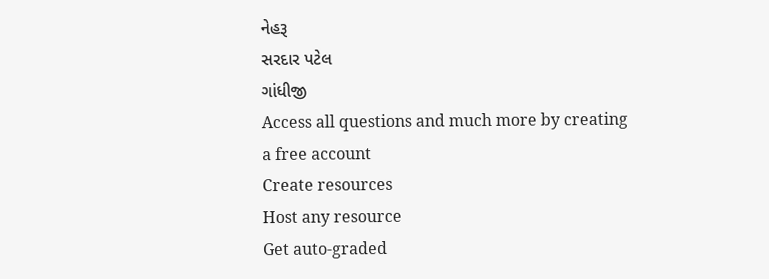નેહરૂ
સરદાર પટેલ
ગાંધીજી
Access all questions and much more by creating a free account
Create resources
Host any resource
Get auto-graded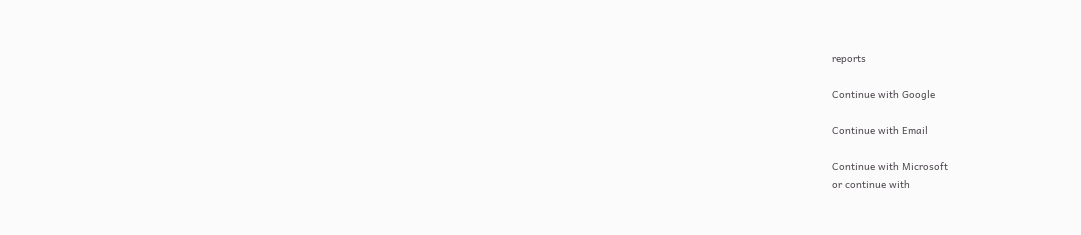reports

Continue with Google

Continue with Email

Continue with Microsoft
or continue with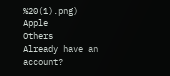%20(1).png)
Apple
Others
Already have an account?